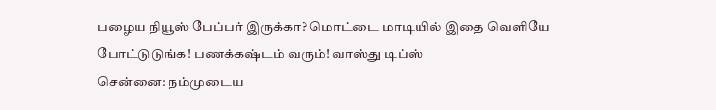பழைய நியூஸ் பேப்பர் இருக்கா? மொட்டை மாடியில் இதை வெளியே போட்டுடுங்க! பணக்கஷ்டம் வரும்! வாஸ்து டிப்ஸ்
சென்னை: நம்முடைய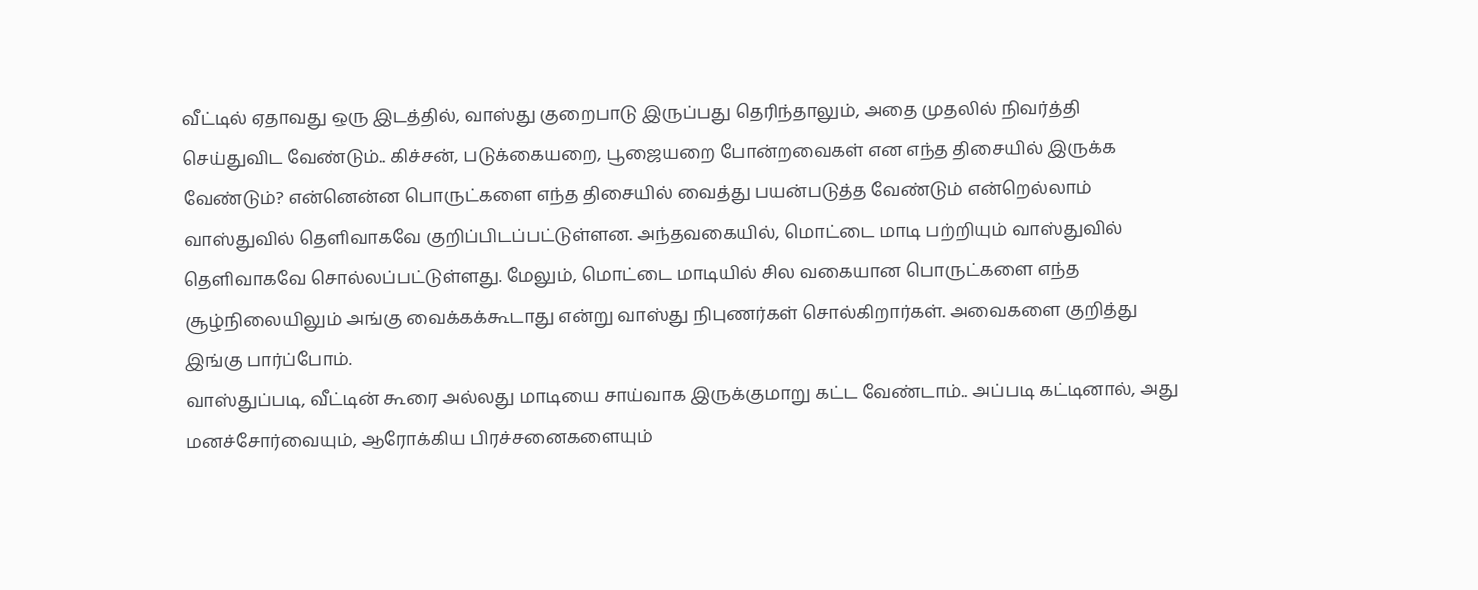வீட்டில் ஏதாவது ஒரு இடத்தில், வாஸ்து குறைபாடு இருப்பது தெரிந்தாலும், அதை முதலில் நிவர்த்தி செய்துவிட வேண்டும்.. கிச்சன், படுக்கையறை, பூஜையறை போன்றவைகள் என எந்த திசையில் இருக்க வேண்டும்? என்னென்ன பொருட்களை எந்த திசையில் வைத்து பயன்படுத்த வேண்டும் என்றெல்லாம் வாஸ்துவில் தெளிவாகவே குறிப்பிடப்பட்டுள்ளன. அந்தவகையில், மொட்டை மாடி பற்றியும் வாஸ்துவில் தெளிவாகவே சொல்லப்பட்டுள்ளது. மேலும், மொட்டை மாடியில் சில வகையான பொருட்களை எந்த சூழ்நிலையிலும் அங்கு வைக்கக்கூடாது என்று வாஸ்து நிபுணர்கள் சொல்கிறார்கள். அவைகளை குறித்து இங்கு பார்ப்போம்.
வாஸ்துப்படி, வீட்டின் கூரை அல்லது மாடியை சாய்வாக இருக்குமாறு கட்ட வேண்டாம்.. அப்படி கட்டினால், அது மனச்சோர்வையும், ஆரோக்கிய பிரச்சனைகளையும்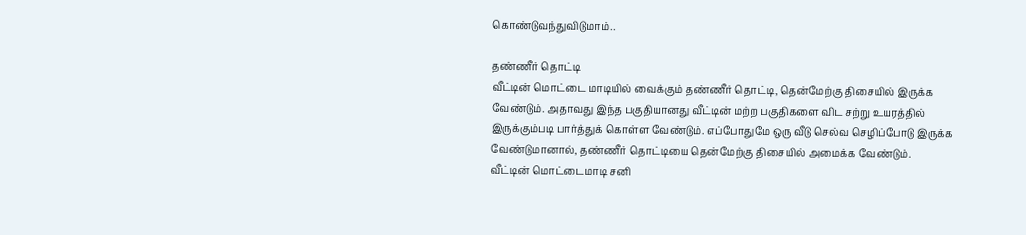கொண்டுவந்துவிடுமாம்..

தண்ணீர் தொட்டி
வீட்டின் மொட்டை மாடியில் வைக்கும் தண்ணீர் தொட்டி, தென்மேற்கு திசையில் இருக்க வேண்டும். அதாவது இந்த பகுதியானது வீட்டின் மற்ற பகுதிகளை விட சற்று உயரத்தில் இருக்கும்படி பார்த்துக் கொள்ள வேண்டும். எப்போதுமே ஒரு வீடு செல்வ செழிப்போடு இருக்க வேண்டுமானால், தண்ணீர் தொட்டியை தென்மேற்கு திசையில் அமைக்க வேண்டும்.
வீட்டின் மொட்டைமாடி சனி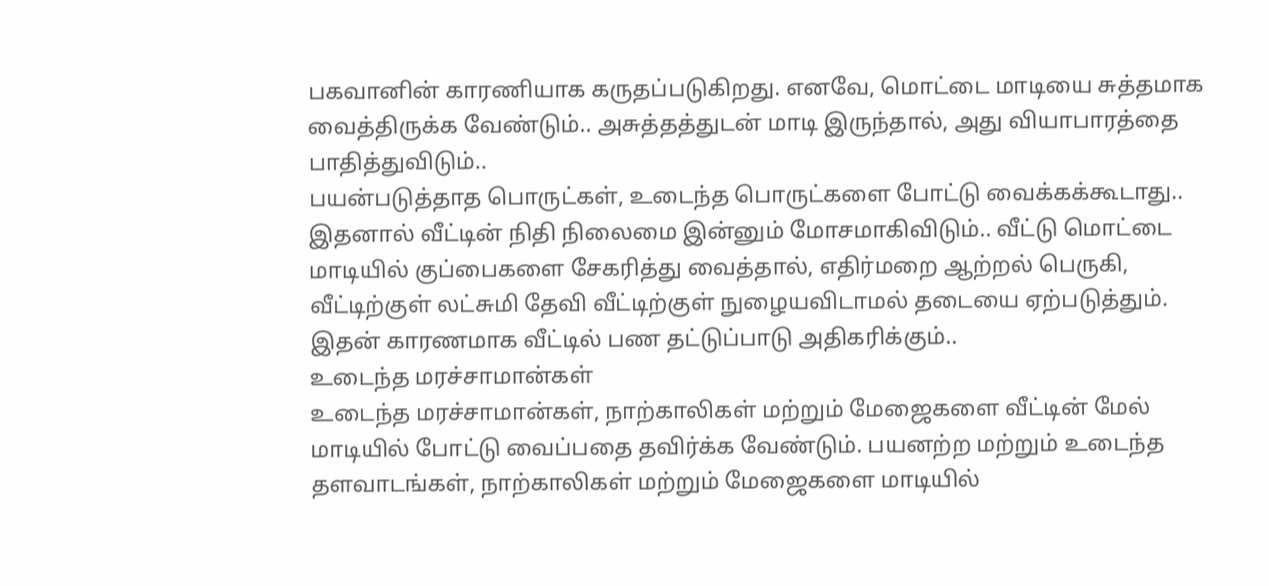பகவானின் காரணியாக கருதப்படுகிறது. எனவே, மொட்டை மாடியை சுத்தமாக வைத்திருக்க வேண்டும்.. அசுத்தத்துடன் மாடி இருந்தால், அது வியாபாரத்தை பாதித்துவிடும்..
பயன்படுத்தாத பொருட்கள், உடைந்த பொருட்களை போட்டு வைக்கக்கூடாது.. இதனால் வீட்டின் நிதி நிலைமை இன்னும் மோசமாகிவிடும்.. வீட்டு மொட்டை மாடியில் குப்பைகளை சேகரித்து வைத்தால், எதிர்மறை ஆற்றல் பெருகி, வீட்டிற்குள் லட்சுமி தேவி வீட்டிற்குள் நுழையவிடாமல் தடையை ஏற்படுத்தும். இதன் காரணமாக வீட்டில் பண தட்டுப்பாடு அதிகரிக்கும்..
உடைந்த மரச்சாமான்கள்
உடைந்த மரச்சாமான்கள், நாற்காலிகள் மற்றும் மேஜைகளை வீட்டின் மேல் மாடியில் போட்டு வைப்பதை தவிர்க்க வேண்டும். பயனற்ற மற்றும் உடைந்த தளவாடங்கள், நாற்காலிகள் மற்றும் மேஜைகளை மாடியில்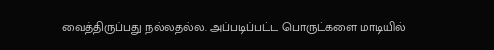வைத்திருப்பது நல்லதல்ல. அப்படிப்பட்ட பொருட்களை மாடியில்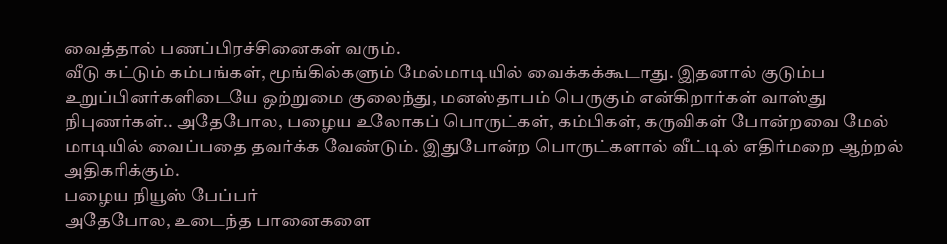வைத்தால் பணப்பிரச்சினைகள் வரும்.
வீடு கட்டும் கம்பங்கள், மூங்கில்களும் மேல்மாடியில் வைக்கக்கூடாது. இதனால் குடும்ப உறுப்பினர்களிடையே ஒற்றுமை குலைந்து, மனஸ்தாபம் பெருகும் என்கிறார்கள் வாஸ்து நிபுணர்கள்.. அதேபோல, பழைய உலோகப் பொருட்கள், கம்பிகள், கருவிகள் போன்றவை மேல் மாடியில் வைப்பதை தவர்க்க வேண்டும். இதுபோன்ற பொருட்களால் வீட்டில் எதிர்மறை ஆற்றல் அதிகரிக்கும்.
பழைய நியூஸ் பேப்பர்
அதேபோல, உடைந்த பானைகளை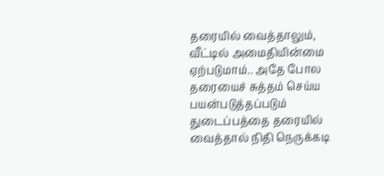தரையில் வைத்தாலும், வீட்டில் அமைதியின்மை ஏற்படுமாம்.. அதே போல தரையைச் சுத்தம் செய்ய பயன்படுத்தப்படும் துடைப்பத்தை தரையில் வைத்தால் நிதி நெருக்கடி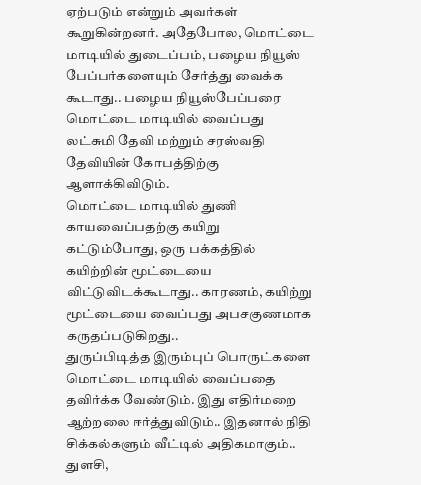ஏற்படும் என்றும் அவர்கள் கூறுகின்றனர். அதேபோல, மொட்டை மாடியில் துடைப்பம், பழைய நியூஸ் பேப்பர்களையும் சேர்த்து வைக்க கூடாது.. பழைய நியூஸ்பேப்பரை மொட்டை மாடியில் வைப்பது லட்சுமி தேவி மற்றும் சரஸ்வதி தேவியின் கோபத்திற்கு ஆளாக்கிவிடும்.
மொட்டை மாடியில் துணி காயவைப்பதற்கு கயிறு கட்டும்போது, ஒரு பக்கத்தில் கயிற்றின் மூட்டையை விட்டுவிடக்கூடாது.. காரணம், கயிற்று மூட்டையை வைப்பது அபசகுணமாக கருதப்படுகிறது..
துருப்பிடித்த இரும்புப் பொருட்களை மொட்டை மாடியில் வைப்பதை தவிர்க்க வேண்டும். இது எதிர்மறை ஆற்றலை ஈர்த்துவிடும்.. இதனால் நிதி சிக்கல்களும் வீட்டில் அதிகமாகும்..
துளசி,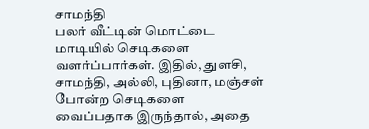சாமந்தி
பலர் வீட்டின் மொட்டை மாடியில் செடிகளை வளர்ப்பார்கள். இதில், துளசி, சாமந்தி, அல்லி, புதினா, மஞ்சள் போன்ற செடிகளை வைப்பதாக இருந்தால், அதை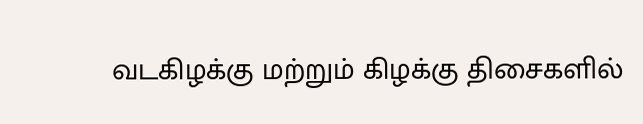வடகிழக்கு மற்றும் கிழக்கு திசைகளில்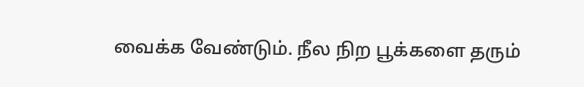வைக்க வேண்டும். நீல நிற பூக்களை தரும்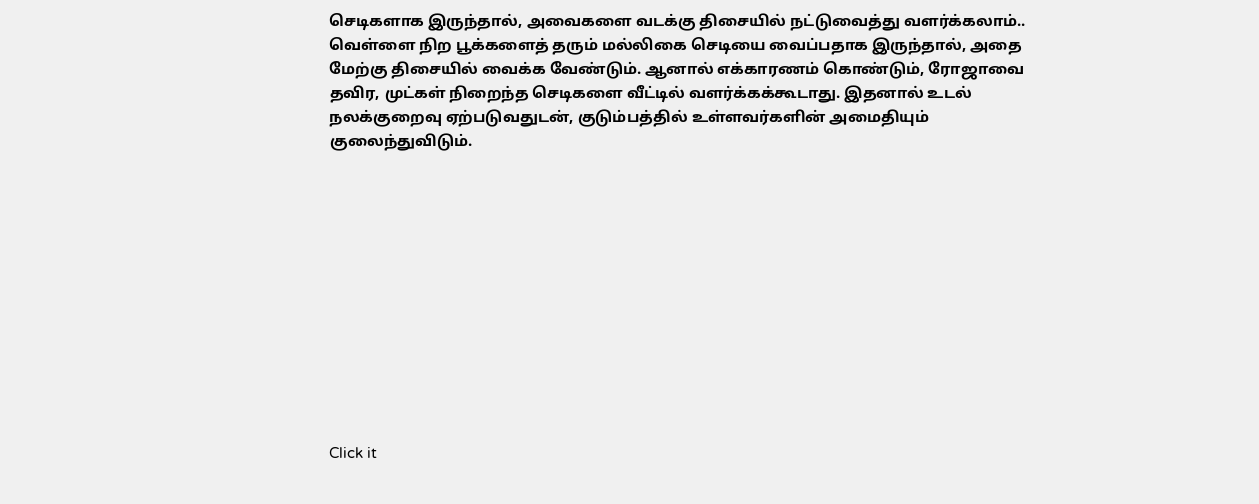செடிகளாக இருந்தால், அவைகளை வடக்கு திசையில் நட்டுவைத்து வளர்க்கலாம்..
வெள்ளை நிற பூக்களைத் தரும் மல்லிகை செடியை வைப்பதாக இருந்தால், அதை மேற்கு திசையில் வைக்க வேண்டும். ஆனால் எக்காரணம் கொண்டும், ரோஜாவை தவிர, முட்கள் நிறைந்த செடிகளை வீட்டில் வளர்க்கக்கூடாது. இதனால் உடல் நலக்குறைவு ஏற்படுவதுடன், குடும்பத்தில் உள்ளவர்களின் அமைதியும் குலைந்துவிடும்.












Click it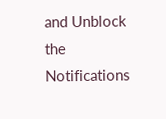and Unblock the Notifications